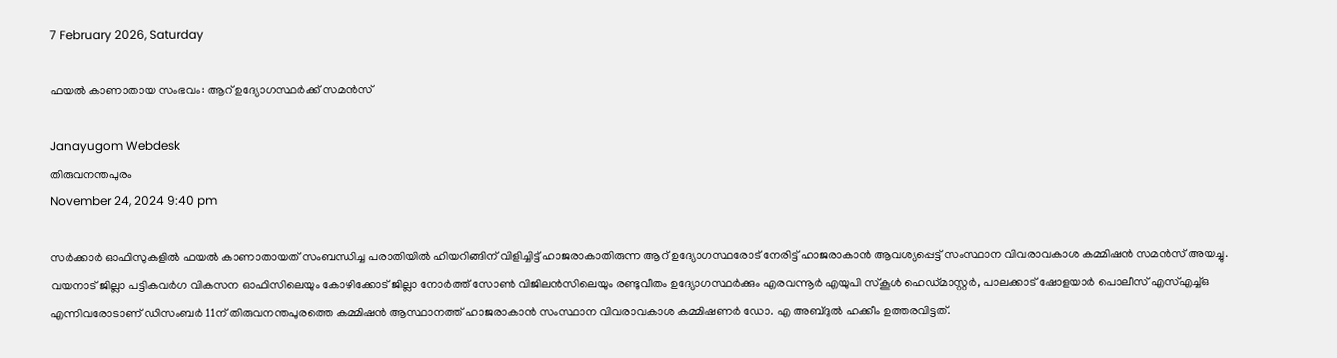7 February 2026, Saturday

ഫയല്‍ കാണാതായ സംഭവം: ആറ് ഉദ്യോഗസ്ഥർക്ക് സമൻസ്

Janayugom Webdesk
തിരുവനന്തപുരം
November 24, 2024 9:40 pm

സർക്കാർ ഓഫിസുകളിൽ ഫയൽ കാണാതായത് സംബന്ധിച്ച പരാതിയില്‍ ഹിയറിങ്ങിന് വിളിച്ചിട്ട് ഹാജരാകാതിരുന്ന ആറ് ഉദ്യോഗസ്ഥരോട് നേരിട്ട് ഹാജരാകാൻ ആവശ്യപ്പെട്ട് സംസ്ഥാന വിവരാവകാശ കമ്മിഷൻ സമൻസ് അയച്ചു. വയനാട് ജില്ലാ പട്ടികവർഗ വികസന ഓഫിസിലെയും കോഴിക്കോട് ജില്ലാ നോർത്ത് സോൺ വിജിലൻസിലെയും രണ്ടുവീതം ഉദ്യോഗസ്ഥർക്കും എരവന്നൂർ എയുപി സ്കൂൾ ഹെഡ്‍മാസ്റ്റർ, പാലക്കാട് ഷോളയാർ പൊലീസ് എസ്എച്ച്ഒ എന്നിവരോടാണ് ഡിസംബർ 11ന് തിരുവനന്തപുരത്തെ കമ്മിഷൻ ആസ്ഥാനത്ത് ഹാജരാകാൻ സംസ്ഥാന വിവരാവകാശ കമ്മിഷണർ ഡോ. എ അബ്ദുൽ ഹക്കീം ഉത്തരവിട്ടത്.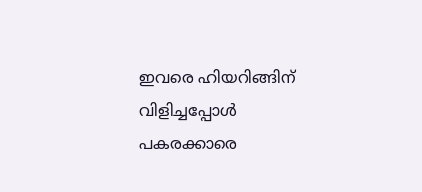ഇവരെ ഹിയറിങ്ങിന് വിളിച്ചപ്പോള്‍ പകരക്കാരെ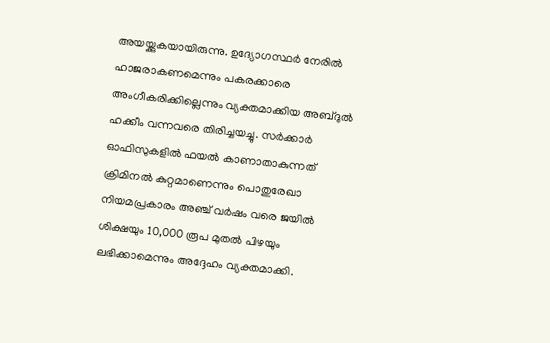അയയ്ക്കുകയായിരുന്നു. ഉദ്യോഗസ്ഥർ നേരിൽ ഹാജരാകണമെന്നും പകരക്കാരെ അംഗീകരിക്കില്ലെന്നും വ്യക്തമാക്കിയ അബ്ദുല്‍ ഹക്കീം വന്നവരെ തിരിച്ചയച്ചു. സർക്കാർ ഓഫിസുകളിൽ ഫയൽ കാണാതാകുന്നത് ക്രിമിനൽ കുറ്റമാണെന്നും പൊതുരേഖാ നിയമപ്രകാരം അഞ്ച് വർഷം വരെ ജയിൽ ശിക്ഷയും 10,000 രൂപ മുതൽ പിഴയും ലഭിക്കാമെന്നും അദ്ദേഹം വ്യക്തമാക്കി.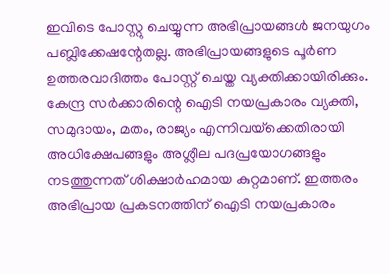ഇവിടെ പോസ്റ്റു ചെയ്യുന്ന അഭിപ്രായങ്ങള്‍ ജനയുഗം പബ്ലിക്കേഷന്റേതല്ല. അഭിപ്രായങ്ങളുടെ പൂര്‍ണ ഉത്തരവാദിത്തം പോസ്റ്റ് ചെയ്ത വ്യക്തിക്കായിരിക്കും. കേന്ദ്ര സര്‍ക്കാരിന്റെ ഐടി നയപ്രകാരം വ്യക്തി, സമുദായം, മതം, രാജ്യം എന്നിവയ്‌ക്കെതിരായി അധിക്ഷേപങ്ങളും അശ്ലീല പദപ്രയോഗങ്ങളും നടത്തുന്നത് ശിക്ഷാര്‍ഹമായ കുറ്റമാണ്. ഇത്തരം അഭിപ്രായ പ്രകടനത്തിന് ഐടി നയപ്രകാരം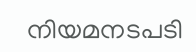നിയമനടപടി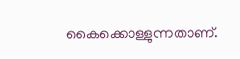കൈക്കൊള്ളുന്നതാണ്.